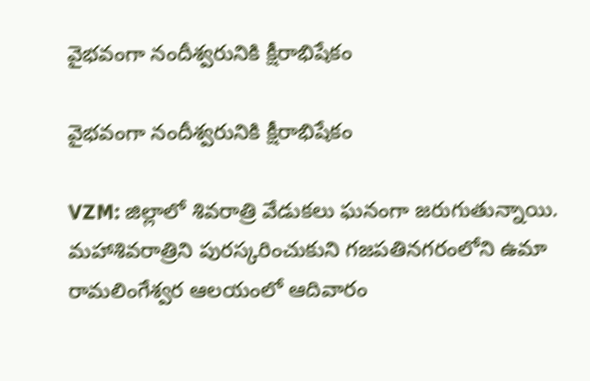వైభవంగా నందీశ్వరునికి క్షీరాభిషేకం

వైభవంగా నందీశ్వరునికి క్షీరాభిషేకం

VZM: జిల్లాలో శివరాత్రి వేడుకలు ఘనంగా జరుగుతున్నాయి. మహాశివరాత్రిని పురస్కరించుకుని గజపతినగరంలోని ఉమా రామలింగేశ్వర ఆలయంలో ఆదివారం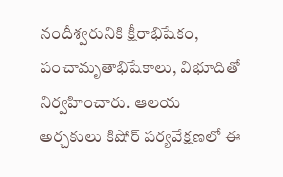నందీశ్వరునికి క్షీరాభిషేకం, పంచామృతాభిషేకాలు, విభూదితో నిర్వహించారు. ఆలయ అర్చకులు కిషోర్ పర్యవేక్షణలో ఈ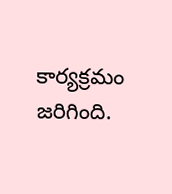కార్యక్రమం జరిగింది.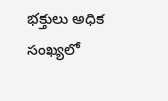భక్తులు అధిక సంఖ్యలో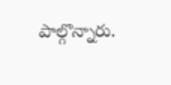పాల్గొన్నారు.